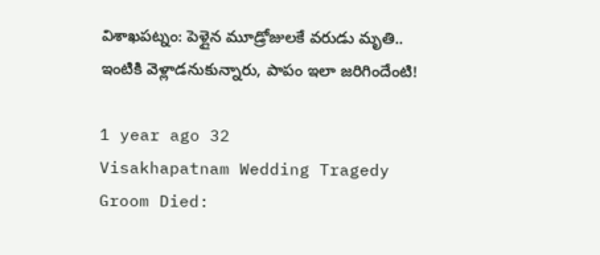విశాఖపట్నం: పెళ్లైన మూడ్రోజులకే వరుడు మృతి.. ఇంటికి వెళ్లాడనుకున్నారు, పాపం ఇలా జరిగిందేంటి!

1 year ago 32
Visakhapatnam Wedding Tragedy Groom Died: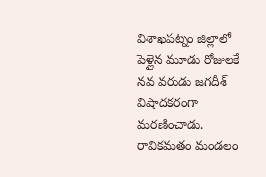విశాఖపట్నం జిల్లాలో పెళ్లైన మూడు రోజులకే నవ వరుడు జగదీశ్ విషాదకరంగా మరణించాడు. రావికమతం మండలం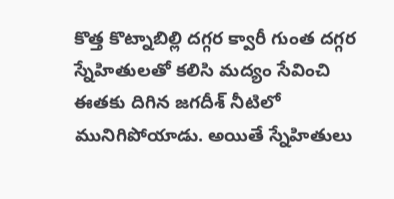కొత్త కొట్నాబిల్లి దగ్గర క్వారీ గుంత దగ్గర స్నేహితులతో కలిసి మద్యం సేవించి ఈతకు దిగిన జగదీశ్ నీటిలో మునిగిపోయాడు. అయితే స్నేహితులు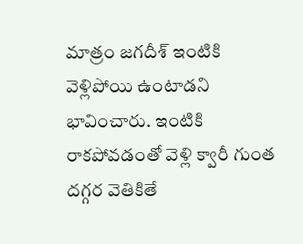మాత్రం జగదీశ్ ఇంటికి వెళ్లిపోయి ఉంటాడని భావించారు. ఇంటికి రాకపోవడంతో వెళ్లి క్వారీ గుంత దగ్గర వెతికితే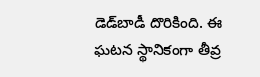డెడ్‌బాడీ దొరికింది. ఈ ఘటన స్థానికంగా తీవ్ర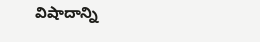విషాదాన్ని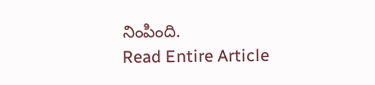నింపింది.
Read Entire Article